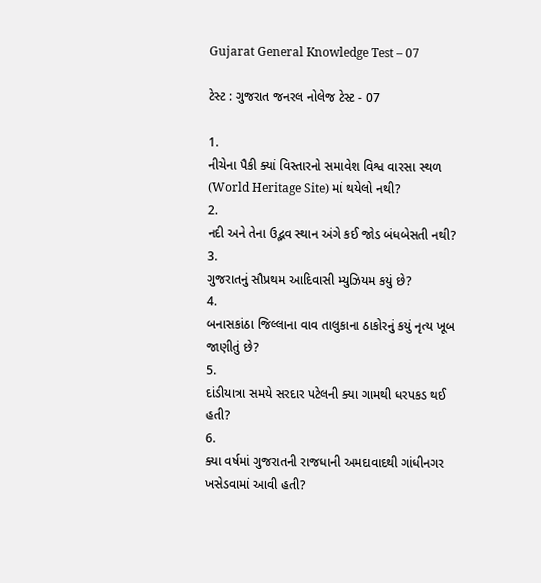Gujarat General Knowledge Test – 07

ટેસ્ટ : ગુજરાત જનરલ નોલેજ ટેસ્ટ - 07

1.
નીચેના પૈકી ક્યાં વિસ્તારનો સમાવેશ વિશ્વ વારસા સ્થળ (World Heritage Site) માં થયેલો નથી?
2.
નદી અને તેના ઉદ્ભવ સ્થાન અંગે કઈ જોડ બંધબેસતી નથી?
3.
ગુજરાતનું સૌપ્રથમ આદિવાસી મ્યુઝિયમ કયું છે?
4.
બનાસકાંઠા જિલ્લાના વાવ તાલુકાના ઠાકોરનું કયું નૃત્ય ખૂબ જાણીતું છે?
5.
દાંડીયાત્રા સમયે સરદાર પટેલની ક્યા ગામથી ધરપકડ થઈ હતી?
6.
ક્યા વર્ષમાં ગુજરાતની રાજધાની અમદાવાદથી ગાંધીનગર ખસેડવામાં આવી હતી?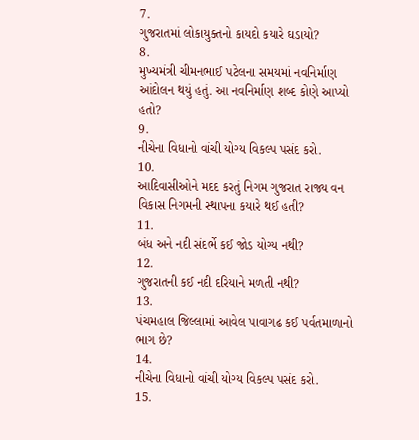7.
ગુજરાતમાં લોકાયુક્તનો કાયદો કયારે ઘડાયો?
8.
મુખ્યમંત્રી ચીમનભાઈ પટેલના સમયમાં નવનિર્માણ આંદોલન થયું હતું. આ નવનિર્માણ શબ્દ કોણે આપ્યો હતો?
9.
નીચેના વિધાનો વાંચી યોગ્ય વિકલ્પ પસંદ કરો.
10.
આદિવાસીઓને મદદ કરતું નિગમ ગુજરાત રાજ્ય વન વિકાસ નિગમની સ્થાપના કયારે થઈ હતી?
11.
બંધ અને નદી સંદર્ભે કઈ જોડ યોગ્ય નથી?
12.
ગુજરાતની કઈ નદી દરિયાને મળતી નથી?
13.
પંચમહાલ જિલ્લામાં આવેલ પાવાગઢ કઈ પર્વતમાળાનો ભાગ છે?
14.
નીચેના વિધાનો વાંચી યોગ્ય વિકલ્પ પસંદ કરો.
15.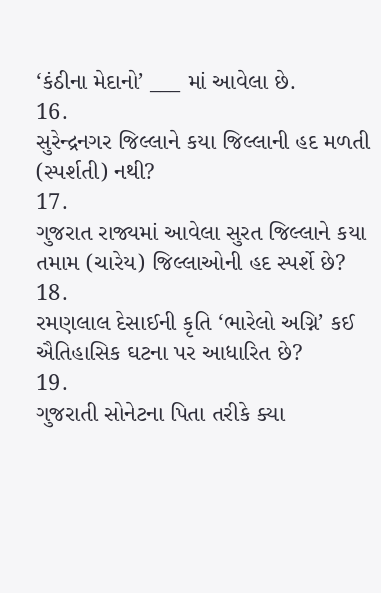‘કંઠીના મેદાનો’ ___ માં આવેલા છે.
16.
સુરેન્દ્રનગર જિલ્લાને કયા જિલ્લાની હદ મળતી (સ્પર્શતી) નથી?
17.
ગુજરાત રાજ્યમાં આવેલા સુરત જિલ્લાને કયા તમામ (ચારેય) જિલ્લાઓની હદ સ્પર્શે છે?
18.
રમણલાલ દેસાઈની કૃતિ ‘ભારેલો અગ્નિ’ કઈ ઐતિહાસિક ઘટના પર આધારિત છે?
19.
ગુજરાતી સોનેટના પિતા તરીકે ક્યા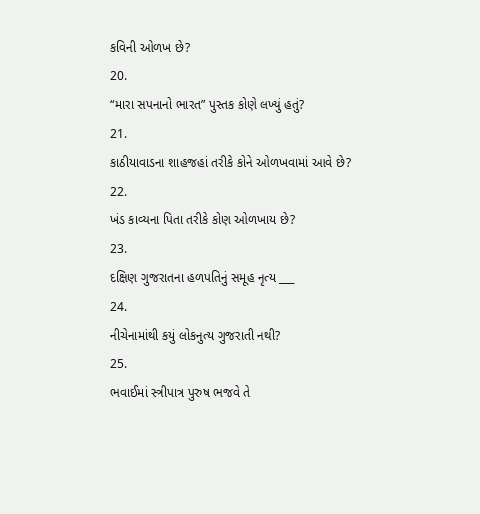કવિની ઓળખ છે?
20.
“મારા સપનાનો ભારત” પુસ્તક કોણે લખ્યું હતું?
21.
કાઠીયાવાડના શાહજહાં તરીકે કોને ઓળખવામાં આવે છે?
22.
ખંડ કાવ્યના પિતા તરીકે કોણ ઓળખાય છે?
23.
દક્ષિણ ગુજરાતના હળપતિનું સમૂહ નૃત્ય ___
24.
નીચેનામાંથી કયું લોકનુત્ય ગુજરાતી નથી?
25.
ભવાઈમાં સ્ત્રીપાત્ર પુરુષ ભજવે તે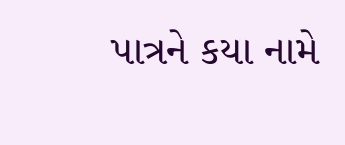પાત્રને કયા નામે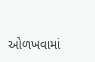ઓળખવામાં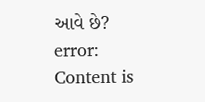આવે છે?
error: Content is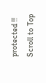protected !!
Scroll to Top